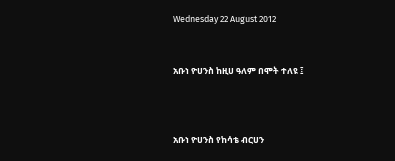Wednesday 22 August 2012


አቡነ ዮሀንስ ከዚሀ ዓለም በሞት ተለዩ ፤



አቡነ ዮሀንስ የከሳቴ ብርሀን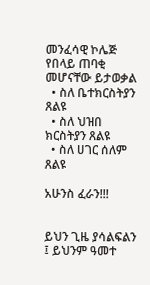መንፈሳዊ ኮሌጅ የበላይ ጠባቂ መሆናቸው ይታወቃል
  • ስለ ቤተክርስትያን ጸልዩ
  • ስለ ህዝበ ክርስትያን ጸልዩ
  • ስለ ሀገር ሰለም ጸልዩ

አሁንስ ፈራን!!!


ይህን ጊዜ ያሳልፍልን ፤ ይህንም ዓመተ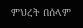ምህረት በሰላም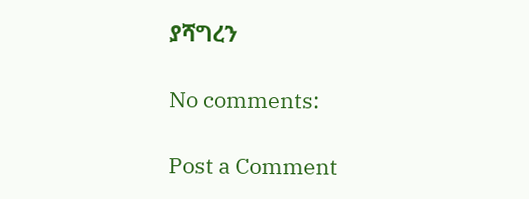ያሻግረን

No comments:

Post a Comment